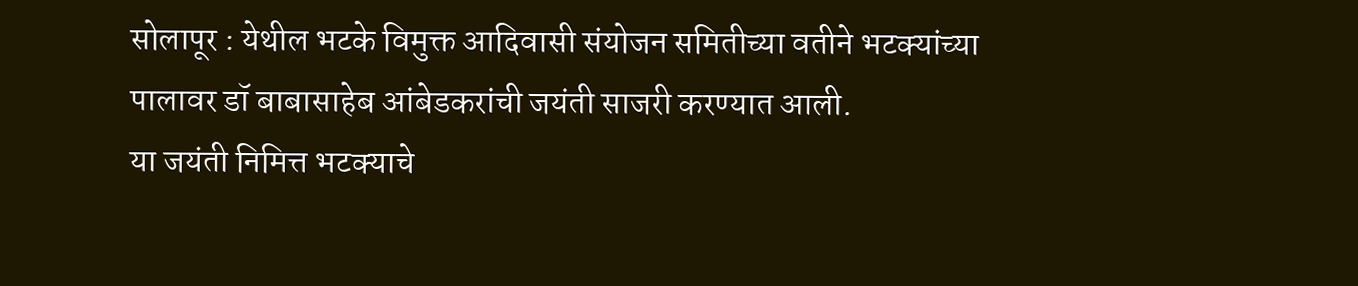सोलापूर : येथील भटके विमुक्त आदिवासी संयोजन समितीच्या वतीने भटक्यांच्या पालावर डॉ बाबासाहेब आंबेडकरांची जयंती साजरी करण्यात आली.
या जयंती निमित्त भटक्याचे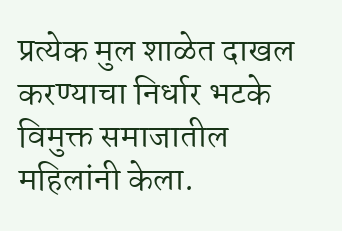प्रत्येक मुल शाळेत दाखल करण्याचा निर्धार भटके विमुक्त समाजातील महिलांनी केला.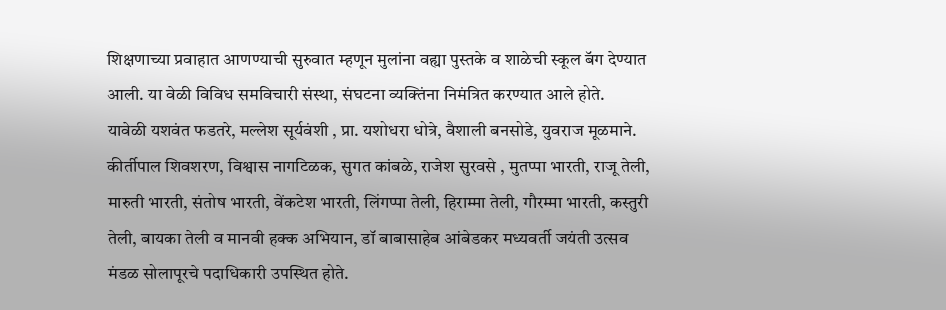शिक्षणाच्या प्रवाहात आणण्याची सुरुवात म्हणून मुलांना वह्या पुस्तके व शाळेची स्कूल बॅग देण्यात आली. या वेळी विविध समविचारी संस्था, संघटना व्यक्तिंना निमंत्रित करण्यात आले होते.
यावेळी यशवंत फडतरे, मल्लेश सूर्यवंशी , प्रा. यशोधरा धोत्रे, वैशाली बनसोडे, युवराज मूळमाने. कीर्तीपाल शिवशरण, विश्वास नागटिळक, सुगत कांबळे, राजेश सुरवसे , मुतप्पा भारती, राजू तेली, मारुती भारती, संतोष भारती, वेंकटेश भारती, लिंगप्पा तेली, हिराम्मा तेली, गौरम्मा भारती, कस्तुरी तेली, बायका तेली व मानवी हक्क अभियान, डॉ बाबासाहेब आंबेडकर मध्यवर्ती जयंती उत्सव मंडळ सोलापूरचे पदाधिकारी उपस्थित होते.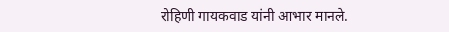रोहिणी गायकवाड यांनी आभार मानले.